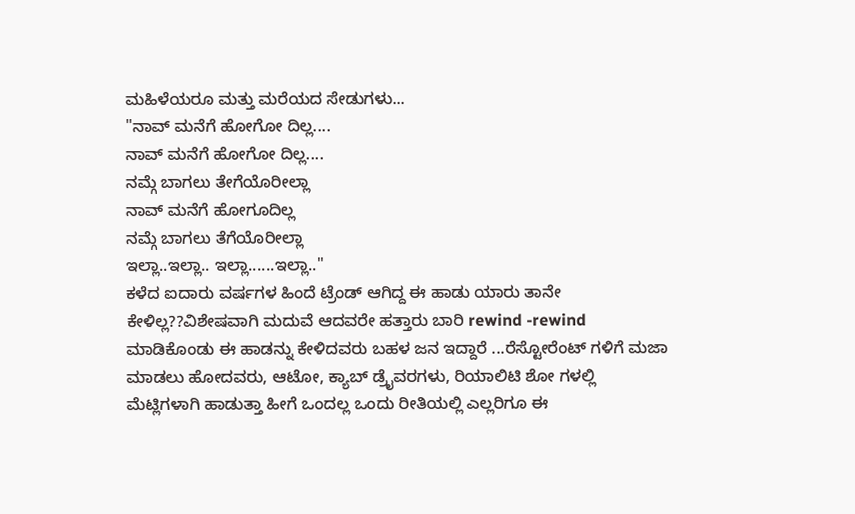ಮಹಿಳೆಯರೂ ಮತ್ತು ಮರೆಯದ ಸೇಡುಗಳು...
"ನಾವ್ ಮನೆಗೆ ಹೋಗೋ ದಿಲ್ಲ....
ನಾವ್ ಮನೆಗೆ ಹೋಗೋ ದಿಲ್ಲ....
ನಮ್ಗೆ ಬಾಗಲು ತೇಗೆಯೊರೀಲ್ಲಾ
ನಾವ್ ಮನೆಗೆ ಹೋಗೂದಿಲ್ಲ
ನಮ್ಗೆ ಬಾಗಲು ತೆಗೆಯೊರೀಲ್ಲಾ
ಇಲ್ಲಾ..ಇಲ್ಲಾ.. ಇಲ್ಲಾ......ಇಲ್ಲಾ.."
ಕಳೆದ ಐದಾರು ವರ್ಷಗಳ ಹಿಂದೆ ಟ್ರೆಂಡ್ ಆಗಿದ್ದ ಈ ಹಾಡು ಯಾರು ತಾನೇ ಕೇಳಿಲ್ಲ??ವಿಶೇಷವಾಗಿ ಮದುವೆ ಆದವರೇ ಹತ್ತಾರು ಬಾರಿ rewind -rewind ಮಾಡಿಕೊಂಡು ಈ ಹಾಡನ್ನು ಕೇಳಿದವರು ಬಹಳ ಜನ ಇದ್ದಾರೆ ...ರೆಸ್ಟೋರೆಂಟ್ ಗಳಿಗೆ ಮಜಾ ಮಾಡಲು ಹೋದವರು, ಆಟೋ, ಕ್ಯಾಬ್ ಡ್ರೈವರಗಳು, ರಿಯಾಲಿಟಿ ಶೋ ಗಳಲ್ಲಿ ಮೆಟ್ಲಿಗಳಾಗಿ ಹಾಡುತ್ತಾ ಹೀಗೆ ಒಂದಲ್ಲ ಒಂದು ರೀತಿಯಲ್ಲಿ ಎಲ್ಲರಿಗೂ ಈ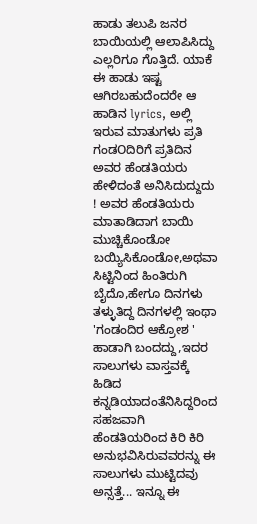ಹಾಡು ತಲುಪಿ ಜನರ ಬಾಯಿಯಲ್ಲಿ ಆಲಾಪಿಸಿದ್ದು ಎಲ್ಲರಿಗೂ ಗೊತ್ತಿದೆ. ಯಾಕೆ ಈ ಹಾಡು ಇಷ್ಟ ಆಗಿರಬಹುದೆಂದರೇ ಆ ಹಾಡಿನ lyrics, ಅಲ್ಲಿ ಇರುವ ಮಾತುಗಳು ಪ್ರತಿ ಗಂಡOದಿರಿಗೆ ಪ್ರತಿದಿನ ಅವರ ಹೆಂಡತಿಯರು ಹೇಳಿದಂತೆ ಅನಿಸಿದುದ್ದುದು ! ಅವರ ಹೆಂಡತಿಯರು ಮಾತಾಡಿದಾಗ ಬಾಯಿ ಮುಚ್ಚಿಕೊಂಡೋ ಬಯ್ಯಿಸಿಕೊಂಡೋ,ಅಥವಾ ಸಿಟ್ಟಿನಿಂದ ಹಿಂತಿರುಗಿ ಬೈದೊ,ಹೇಗೂ ದಿನಗಳು ತಳ್ಳುತಿದ್ದ ದಿನಗಳಲ್ಲಿ ಇಂಥಾ 'ಗಂಡಂದಿರ ಆಕ್ರೋಶ ' ಹಾಡಾಗಿ ಬಂದದ್ದು,ಇದರ ಸಾಲುಗಳು ವಾಸ್ತವಕ್ಕೆ ಹಿಡಿದ ಕನ್ನಡಿಯಾದಂತೆನಿಸಿದ್ದರಿಂದ ಸಹಜವಾಗಿ ಹೆಂಡತಿಯರಿಂದ ಕಿರಿ ಕಿರಿ ಅನುಭವಿಸಿರುವವರನ್ನು ಈ ಸಾಲುಗಳು ಮುಟ್ಟಿದವು ಅನ್ಸತ್ತೆ... ಇನ್ನೂ ಈ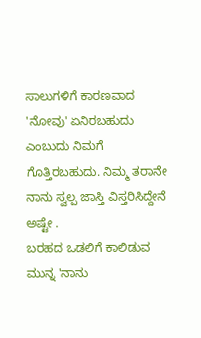ಸಾಲುಗಳಿಗೆ ಕಾರಣವಾದ 'ನೋವು' ಏನಿರಬಹುದು ಎಂಬುದು ನಿಮಗೆ ಗೊತ್ತಿರಬಹುದು. ನಿಮ್ಮ ತರಾನೇ ನಾನು ಸ್ವಲ್ಪ ಜಾಸ್ತಿ ವಿಸ್ತರಿಸಿದ್ದೇನೆ ಅಷ್ಟೇ .
ಬರಹದ ಒಡಲಿಗೆ ಕಾಲಿಡುವ ಮುನ್ನ 'ನಾನು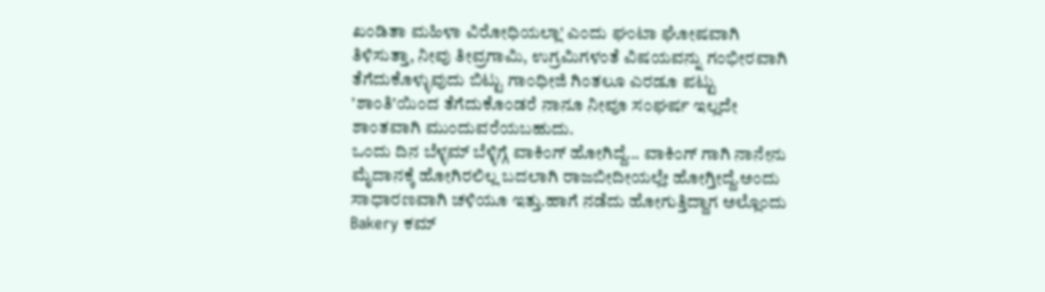ಖಂಡಿತಾ ಮಹಿಳಾ ವಿರೋಧಿಯಲ್ಲಾ' ಎಂದು ಘಂಟಾ ಘೋಷವಾಗಿ ತಿಳಿಸುತ್ತಾ, ನೀವು ತೀವ್ರಗಾಮಿ, ಉಗ್ರಮಿಗಳಂತೆ ವಿಷಯವನ್ನು ಗಂಭೀರವಾಗಿ ತೆಗೆದುಕೊಳ್ಳುವುದು ಬಿಟ್ಟು ಗಾಂಧೀಜಿ ಗಿಂತಲೂ ಎರಡೂ ಪಟ್ಟು 'ಶಾಂತಿ'ಯಿಂದ ತೆಗೆದುಕೊಂಡರೆ ನಾನೂ ನೀವೂ ಸಂಘರ್ಷ ಇಲ್ಲದೇ ಶಾಂತವಾಗಿ ಮುಂದುವರೆಯಬಹುದು.
ಒಂದು ದಿನ ಬೆಳ್ಳಮ್ ಬೆಳ್ಳಿಗ್ಗೆ ವಾಕಿಂಗ್ ಹೋಗಿದ್ದೆ... ವಾಕಿಂಗ್ ಗಾಗಿ ನಾನೇನು ಮೈದಾನಕ್ಕೆ ಹೋಗಿರಲಿಲ್ಲ ಬದಲಾಗಿ ರಾಜಬೀದೀಯಲ್ಲೇ ಹೋಗ್ತೀದ್ದೆ.ಅಂದು ಸಾಧಾರಣವಾಗಿ ಚಳಿಯೂ ಇತ್ತು.ಹಾಗೆ ನಡೆದು ಹೋಗುತ್ತಿದ್ದಾಗ ಅಲ್ಲೊಂದು Bakery ಕಮ್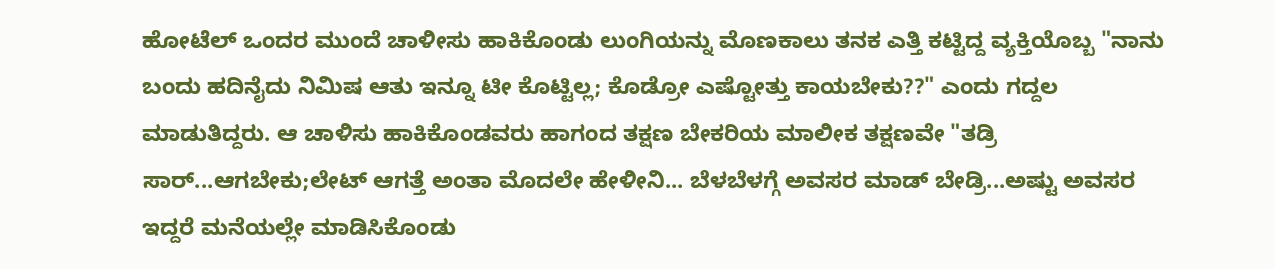ಹೋಟೆಲ್ ಒಂದರ ಮುಂದೆ ಚಾಳೀಸು ಹಾಕಿಕೊಂಡು ಲುಂಗಿಯನ್ನು ಮೊಣಕಾಲು ತನಕ ಎತ್ತಿ ಕಟ್ಟಿದ್ದ ವ್ಯಕ್ತಿಯೊಬ್ಬ "ನಾನು ಬಂದು ಹದಿನೈದು ನಿಮಿಷ ಆತು ಇನ್ನೂ ಟೀ ಕೊಟ್ಟಿಲ್ಲ; ಕೊಡ್ರೋ ಎಷ್ಟೋತ್ತು ಕಾಯಬೇಕು??" ಎಂದು ಗದ್ದಲ ಮಾಡುತಿದ್ದರು. ಆ ಚಾಳಿಸು ಹಾಕಿಕೊಂಡವರು ಹಾಗಂದ ತಕ್ಷಣ ಬೇಕರಿಯ ಮಾಲೀಕ ತಕ್ಷಣವೇ "ತಡ್ರಿ ಸಾರ್...ಆಗಬೇಕು;ಲೇಟ್ ಆಗತ್ತೆ ಅಂತಾ ಮೊದಲೇ ಹೇಳೀನಿ... ಬೆಳಬೆಳಗ್ಗೆ ಅವಸರ ಮಾಡ್ ಬೇಡ್ರಿ...ಅಷ್ಟು ಅವಸರ ಇದ್ದರೆ ಮನೆಯಲ್ಲೇ ಮಾಡಿಸಿಕೊಂಡು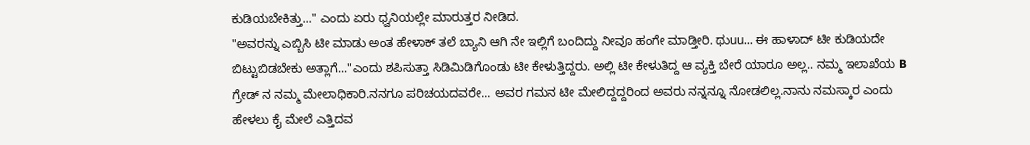ಕುಡಿಯಬೇಕಿತ್ತು..." ಎಂದು ಏರು ಧ್ವನಿಯಲ್ಲೇ ಮಾರುತ್ತರ ನೀಡಿದ.
"ಅವರನ್ನು ಎಬ್ಬಿಸಿ ಟೀ ಮಾಡು ಅಂತ ಹೇಳಾಕ್ ತಲೆ ಬ್ಯಾನಿ ಆಗಿ ನೇ ಇಲ್ಲಿಗೆ ಬಂದಿದ್ದು ನೀವೂ ಹಂಗೇ ಮಾಡ್ತೀರಿ. ಥುuu... ಈ ಹಾಳಾದ್ ಟೀ ಕುಡಿಯದೇ ಬಿಟ್ಟುಬಿಡಬೇಕು ಅತ್ಲಾಗೆ..."ಎಂದು ಶಪಿಸುತ್ತಾ ಸಿಡಿಮಿಡಿಗೊಂಡು ಟೀ ಕೇಳುತ್ತಿದ್ದರು. ಅಲ್ಲಿ ಟೀ ಕೇಳುತಿದ್ದ ಆ ವ್ಯಕ್ತಿ ಬೇರೆ ಯಾರೂ ಅಲ್ಲ.. ನಮ್ಮ ಇಲಾಖೆಯ B ಗ್ರೇಡ್ ನ ನಮ್ಮ ಮೇಲಾಧಿಕಾರಿ.ನನಗೂ ಪರಿಚಯದವರೇ... ಅವರ ಗಮನ ಟೀ ಮೇಲಿದ್ದದ್ದರಿಂದ ಅವರು ನನ್ನನ್ನೂ ನೋಡಲಿಲ್ಲ.ನಾನು ನಮಸ್ಕಾರ ಎಂದು ಹೇಳಲು ಕೈ ಮೇಲೆ ಎತ್ತಿದವ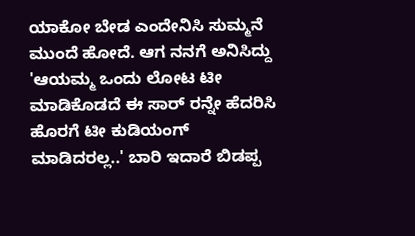ಯಾಕೋ ಬೇಡ ಎಂದೇನಿಸಿ ಸುಮ್ಮನೆ ಮುಂದೆ ಹೋದೆ. ಆಗ ನನಗೆ ಅನಿಸಿದ್ದು 'ಆಯಮ್ಮ ಒಂದು ಲೋಟ ಟೀ ಮಾಡಿಕೊಡದೆ ಈ ಸಾರ್ ರನ್ನೇ ಹೆದರಿಸಿ ಹೊರಗೆ ಟೀ ಕುಡಿಯಂಗ್ ಮಾಡಿದರಲ್ಲ..' ಬಾರಿ ಇದಾರೆ ಬಿಡಪ್ಪ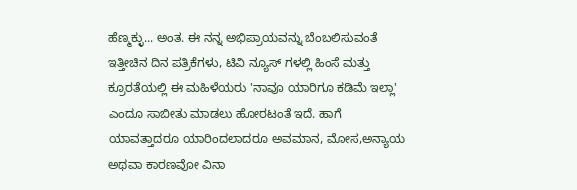ಹೆಣ್ಮಕ್ಳು... ಅಂತ. ಈ ನನ್ನ ಅಭಿಪ್ರಾಯವನ್ನು ಬೆಂಬಲಿಸುವಂತೆ ಇತ್ತೀಚಿನ ದಿನ ಪತ್ರಿಕೆಗಳು, ಟಿವಿ ನ್ಯೂಸ್ ಗಳಲ್ಲಿ ಹಿಂಸೆ ಮತ್ತು ಕ್ರೂರತೆಯಲ್ಲಿ ಈ ಮಹಿಳೆಯರು 'ನಾವೂ ಯಾರಿಗೂ ಕಡಿಮೆ ಇಲ್ಲಾ' ಎಂದೂ ಸಾಬೀತು ಮಾಡಲು ಹೋರಟಂತೆ ಇದೆ. ಹಾಗೆ ಯಾವತ್ತಾದರೂ ಯಾರಿಂದಲಾದರೂ ಅವಮಾನ, ಮೋಸ,ಅನ್ಯಾಯ ಅಥವಾ ಕಾರಣವೋ ವಿನಾ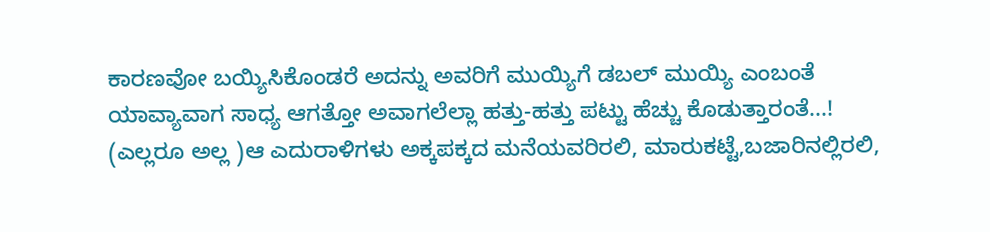ಕಾರಣವೋ ಬಯ್ಯಿಸಿಕೊಂಡರೆ ಅದನ್ನು ಅವರಿಗೆ ಮುಯ್ಯಿಗೆ ಡಬಲ್ ಮುಯ್ಯಿ ಎಂಬಂತೆ ಯಾವ್ಯಾವಾಗ ಸಾಧ್ಯ ಆಗತ್ತೋ ಅವಾಗಲೆಲ್ಲಾ ಹತ್ತು-ಹತ್ತು ಪಟ್ಟು ಹೆಚ್ಚು ಕೊಡುತ್ತಾರಂತೆ...! (ಎಲ್ಲರೂ ಅಲ್ಲ )ಆ ಎದುರಾಳಿಗಳು ಅಕ್ಕಪಕ್ಕದ ಮನೆಯವರಿರಲಿ, ಮಾರುಕಟ್ಟೆ,ಬಜಾರಿನಲ್ಲಿರಲಿ,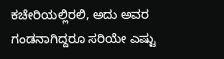ಕಚೇರಿಯಲ್ಲಿರಲಿ, ಅದು ಅವರ ಗಂಡನಾಗಿದ್ದರೂ ಸರಿಯೇ ಎಷ್ಟು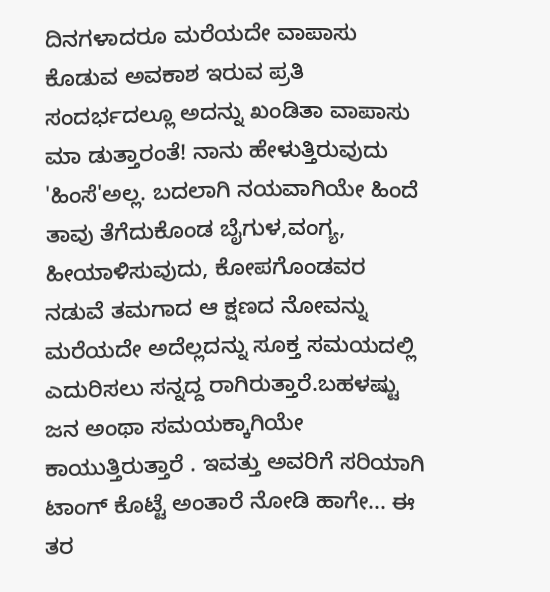ದಿನಗಳಾದರೂ ಮರೆಯದೇ ವಾಪಾಸು ಕೊಡುವ ಅವಕಾಶ ಇರುವ ಪ್ರತಿ ಸಂದರ್ಭದಲ್ಲೂ ಅದನ್ನು ಖಂಡಿತಾ ವಾಪಾಸು ಮಾ ಡುತ್ತಾರಂತೆ! ನಾನು ಹೇಳುತ್ತಿರುವುದು 'ಹಿಂಸೆ'ಅಲ್ಲ. ಬದಲಾಗಿ ನಯವಾಗಿಯೇ ಹಿಂದೆ ತಾವು ತೆಗೆದುಕೊಂಡ ಬೈಗುಳ,ವಂಗ್ಯ, ಹೀಯಾಳಿಸುವುದು, ಕೋಪಗೊಂಡವರ ನಡುವೆ ತಮಗಾದ ಆ ಕ್ಷಣದ ನೋವನ್ನು ಮರೆಯದೇ ಅದೆಲ್ಲದನ್ನು ಸೂಕ್ತ ಸಮಯದಲ್ಲಿ ಎದುರಿಸಲು ಸನ್ನದ್ದ ರಾಗಿರುತ್ತಾರೆ.ಬಹಳಷ್ಟು ಜನ ಅಂಥಾ ಸಮಯಕ್ಕಾಗಿಯೇ ಕಾಯುತ್ತಿರುತ್ತಾರೆ . ಇವತ್ತು ಅವರಿಗೆ ಸರಿಯಾಗಿ ಟಾಂಗ್ ಕೊಟ್ಟೆ ಅಂತಾರೆ ನೋಡಿ ಹಾಗೇ... ಈ ತರ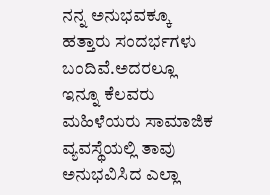ನನ್ನ ಅನುಭವಕ್ಕೂ ಹತ್ತಾರು ಸಂದರ್ಭಗಳು ಬಂದಿವೆ.ಅದರಲ್ಲೂ ಇನ್ನೂ ಕೆಲವರು ಮಹಿಳೆಯರು ಸಾಮಾಜಿಕ ವ್ಯವಸ್ಥೆಯಲ್ಲಿ ತಾವು ಅನುಭವಿಸಿದ ಎಲ್ಲಾ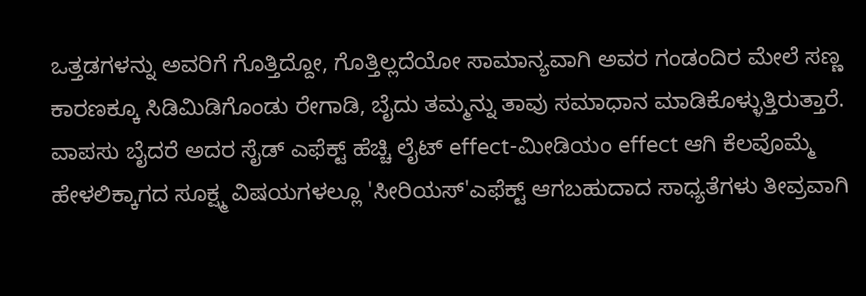ಒತ್ತಡಗಳನ್ನು ಅವರಿಗೆ ಗೊತ್ತಿದ್ದೋ, ಗೊತ್ತಿಲ್ಲದೆಯೋ ಸಾಮಾನ್ಯವಾಗಿ ಅವರ ಗಂಡಂದಿರ ಮೇಲೆ ಸಣ್ಣ ಕಾರಣಕ್ಕೂ ಸಿಡಿಮಿಡಿಗೊಂಡು ರೇಗಾಡಿ, ಬೈದು ತಮ್ಮನ್ನು ತಾವು ಸಮಾಧಾನ ಮಾಡಿಕೊಳ್ಳುತ್ತಿರುತ್ತಾರೆ. ವಾಪಸು ಬೈದರೆ ಅದರ ಸೈಡ್ ಎಫೆಕ್ಟ್ ಹೆಚ್ಚಿ ಲೈಟ್ effect-ಮೀಡಿಯಂ effect ಆಗಿ ಕೆಲವೊಮ್ಮೆ ಹೇಳಲಿಕ್ಕಾಗದ ಸೂಕ್ಷ್ಮ ವಿಷಯಗಳಲ್ಲೂ 'ಸೀರಿಯಸ್'ಎಫೆಕ್ಟ್ ಆಗಬಹುದಾದ ಸಾಧ್ಯತೆಗಳು ತೀವ್ರವಾಗಿ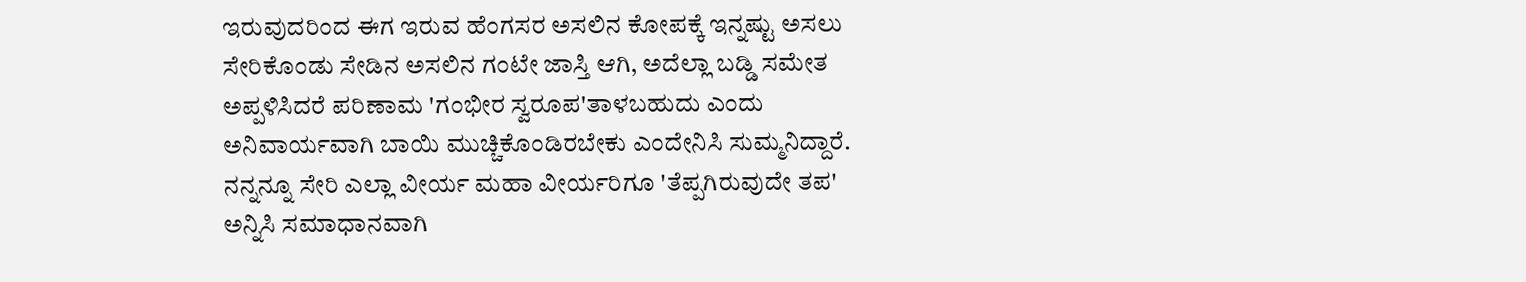ಇರುವುದರಿಂದ ಈಗ ಇರುವ ಹೆಂಗಸರ ಅಸಲಿನ ಕೋಪಕ್ಕೆ ಇನ್ನಷ್ಟು ಅಸಲು ಸೇರಿಕೊಂಡು ಸೇಡಿನ ಅಸಲಿನ ಗಂಟೇ ಜಾಸ್ತಿ ಆಗಿ, ಅದೆಲ್ಲಾ ಬಡ್ಡಿ ಸಮೇತ ಅಪ್ಪಳಿಸಿದರೆ ಪರಿಣಾಮ 'ಗಂಭೀರ ಸ್ವರೂಪ'ತಾಳಬಹುದು ಎಂದು ಅನಿವಾರ್ಯವಾಗಿ ಬಾಯಿ ಮುಚ್ಚಿಕೊಂಡಿರಬೇಕು ಎಂದೇನಿಸಿ ಸುಮ್ಮನಿದ್ದಾರೆ. ನನ್ನನ್ನೂ ಸೇರಿ ಎಲ್ಲಾ ವೀರ್ಯ ಮಹಾ ವೀರ್ಯರಿಗೂ 'ತೆಪ್ಪಗಿರುವುದೇ ತಪ' ಅನ್ನಿಸಿ ಸಮಾಧಾನವಾಗಿ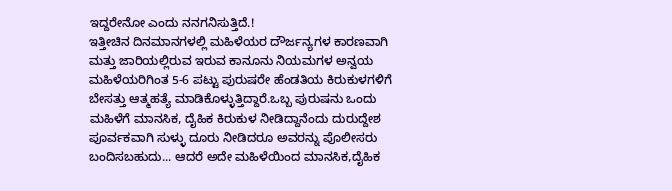ಇದ್ದರೇನೋ ಎಂದು ನನಗನಿಸುತ್ತಿದೆ.!
ಇತ್ತೀಚಿನ ದಿನಮಾನಗಳಲ್ಲಿ ಮಹಿಳೆಯರ ದೌರ್ಜನ್ಯಗಳ ಕಾರಣವಾಗಿ ಮತ್ತು ಜಾರಿಯಲ್ಲಿರುವ ಇರುವ ಕಾನೂನು ನಿಯಮಗಳ ಅನ್ವಯ ಮಹಿಳೆಯರಿಗಿಂತ 5-6 ಪಟ್ಟು ಪುರುಷರೇ ಹೆಂಡತಿಯ ಕಿರುಕುಳಗಳಿಗೆ ಬೇಸತ್ತು ಆತ್ಮಹತ್ಯೆ ಮಾಡಿಕೊಳ್ಳುತ್ತಿದ್ದಾರೆ.ಒಬ್ಬ ಪುರುಷನು ಒಂದು ಮಹಿಳೆಗೆ ಮಾನಸಿಕ, ದೈಹಿಕ ಕಿರುಕುಳ ನೀಡಿದ್ದಾನೆಂದು ದುರುದ್ದೇಶ ಪೂರ್ವಕವಾಗಿ ಸುಳ್ಳು ದೂರು ನೀಡಿದರೂ ಅವರನ್ನು ಪೊಲೀಸರು ಬಂದಿಸಬಹುದು... ಆದರೆ ಅದೇ ಮಹಿಳೆಯಿಂದ ಮಾನಸಿಕ,ದೈಹಿಕ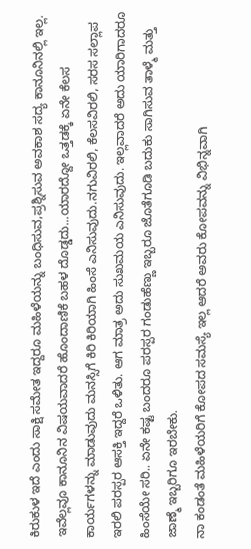ಕಿರುಕುಳ ಇದೆ ಎಂದು ಸಾಕ್ಷಿ ಸಮೇತ ಇದ್ದರೂ ಮಹಿಳೆಯನ್ನು ಬಂಧಿಸುವ,ಪ್ರಶ್ನಿಸುವ ಅವಕಾಶ ಸದ್ಯ ಕಾನೂನಿನಲ್ಲಿ ಇಲ್ಲ. ಇವೆಲ್ಲವೂ ಕಾನೂನಿನ ವಿಷಯವಾದರೆ ಹೊಂದಾಣಿಕೆ ಬಹಳ ದೊಡ್ಡದು...ಯಾರದ್ದೋ ಒತ್ತಡಕ್ಕೆ ಏನೇ ಕೆಲಸ ಕಾರ್ಯಗಳನ್ನು ಮಾಡುವುದು ಮನಸ್ಸಿಗೆ ಕಿರಿ ಕಿರಿಯಾಗಿ ಹಿಂಸೆ ಎನಿಸುವುದು.ನಗುವಿರಲಿ, ಕೆಲಸವಿರಲಿ, ಸರಸ ಸಲ್ಲಾಪ ಇರಲಿ ಪರಸ್ಪರ ಆಸಕ್ತಿ ಇದ್ದರೆ ಒಳಿತು. ಆಗ ಮಾತ್ರ ಅದು ಸುಖಮಯ ಎನಿಸುವುದು. ಇಲ್ಲವಾದರೆ ಅದು ಯಾರಿಗಾದರೂ ಹಿಂಸೆಯೇ ಸರಿ.. ಏನೇ ಕಷ್ಟ ಬಂದರೂ ಪರಸ್ಪರ ಗಂಡುಹೆಣ್ಣು ಇಬ್ಬರೂ ಜೊತೆಗೂಡಿ ಬದುಕು ಸಾಗಿಸುವ ತಾಳ್ಮೆ ಮತ್ತು ಜಾಣ್ಮೆ ಇಬ್ಬರಿಗೂ ಇರಬೇಕು.
ನಾ ಕಂಡಂತೆ ಮಹಿಳೆಯರಿಗೆ ಕೋಪದ ಸಮಸ್ಯೆ ಇಲ್ಲ ಆದರೆ ಅವರು ಕೋಪವನ್ನು ವಿಭಿನ್ನವಾಗಿ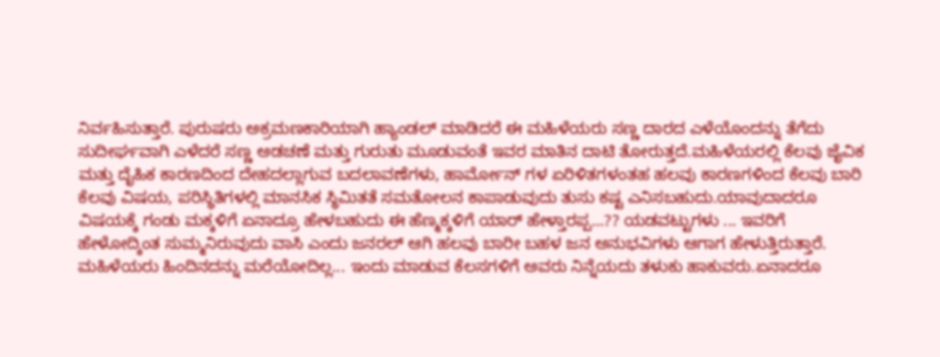ನಿರ್ವಹಿಸುತ್ತಾರೆ. ಪುರುಷರು ಅಕ್ರಮಣಕಾರಿಯಾಗಿ ಹ್ಯಾಂಡಲ್ ಮಾಡಿದರೆ ಈ ಮಹಿಳೆಯರು ಸಣ್ಣ ದಾರದ ಎಳೆಯೊಂದನ್ನು ತೆಗೆದು ಸುದೀರ್ಘವಾಗಿ ಎಳೆದರೆ ಸಣ್ಣ ಅಡಚಣೆ ಮತ್ತು ಗುರುತು ಮೂಡುವಂತೆ ಇವರ ಮಾತಿನ ದಾಟಿ ತೋರುತ್ತದೆ.ಮಹಿಳೆಯರಲ್ಲಿ ಕೆಲವು ಜೈವಿಕ ಮತ್ತು ದೈಹಿಕ ಕಾರಣದಿಂದ ದೇಹದಲ್ಲಾಗುವ ಬದಲಾವಣೆಗಳು, ಹಾರ್ಮೋನ್ ಗಳ ಏರಿಳಿತಗಳಂತಹ ಹಲವು ಕಾರಣಗಳಿಂದ ಕೆಲವು ಬಾರಿ ಕೆಲವು ವಿಷಯ, ಪರಿಸ್ಥಿತಿಗಳಲ್ಲಿ ಮಾನಸಿಕ ಸ್ಥಿಮಿತತೆ ಸಮತೋಲನ ಕಾಪಾಡುವುದು ತುಸು ಕಷ್ಟ ಎನಿಸಬಹುದು.ಯಾವುದಾದರೂ ವಿಷಯಕ್ಕೆ ಗಂಡು ಮಕ್ಕಳಿಗೆ ಏನಾದ್ರೂ ಹೇಳಬಹುದು ಈ ಹೆಣ್ಮಕ್ಕಳಿಗೆ ಯಾರ್ ಹೇಳ್ತಾರಪ್ಪ...?? ಯಡವಟ್ಟುಗಳು ... ಇವರಿಗೆ ಹೇಳೋದ್ಕಿಂತ ಸುಮ್ಮನಿರುವುದು ವಾಸಿ ಎಂದು ಜನರಲ್ ಆಗಿ ಹಲವು ಬಾರೀ ಬಹಳ ಜನ ಅನುಭವಿಗಳು ಆಗಾಗ ಹೇಳುತ್ತಿರುತ್ತಾರೆ.
ಮಹಿಳೆಯರು ಹಿಂದಿನದನ್ನು ಮರೆಯೋದಿಲ್ಲ... ಇಂದು ಮಾಡುವ ಕೆಲಸಗಳಿಗೆ ಅವರು ನಿನ್ನೆಯದು ತಳುಕು ಹಾಕುವರು.ಏನಾದರೂ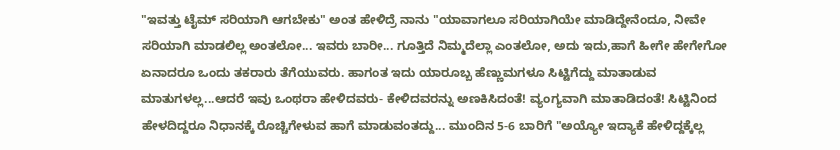"ಇವತ್ತು ಟೈಮ್ ಸರಿಯಾಗಿ ಆಗಬೇಕು" ಅಂತ ಹೇಳಿದ್ರೆ ನಾನು "ಯಾವಾಗಲೂ ಸರಿಯಾಗಿಯೇ ಮಾಡಿದ್ದೇನೆಂದೂ, ನೀವೇ ಸರಿಯಾಗಿ ಮಾಡಲಿಲ್ಲ ಅಂತಲೋ... ಇವರು ಬಾರೀ... ಗೂತ್ತಿದೆ ನಿಮ್ಮದೆಲ್ಲಾ ಎಂತಲೋ, ಅದು ಇದು,ಹಾಗೆ ಹೀಗೇ ಹೇಗೇಗೋ ಏನಾದರೂ ಒಂದು ತಕರಾರು ತೆಗೆಯುವರು. ಹಾಗಂತ ಇದು ಯಾರೂಬ್ಬ ಹೆಣ್ಣುಮಗಳೂ ಸಿಟ್ಟಿಗೆದ್ದು ಮಾತಾಡುವ ಮಾತುಗಳಲ್ಲ...ಆದರೆ ಇವು ಒಂಥರಾ ಹೇಳಿದವರು- ಕೇಳಿದವರನ್ನು ಅಣಕಿಸಿದಂತೆ! ವ್ಯಂಗ್ಯವಾಗಿ ಮಾತಾಡಿದಂತೆ! ಸಿಟ್ಟಿನಿಂದ ಹೇಳದಿದ್ದರೂ ನಿಧಾನಕ್ಕೆ ರೊಚ್ಚಿಗೇಳುವ ಹಾಗೆ ಮಾಡುವಂತದ್ದು... ಮುಂದಿನ 5-6 ಬಾರಿಗೆ "ಅಯ್ಯೋ ಇದ್ಯಾಕೆ ಹೇಳಿದ್ದಕ್ಕೆಲ್ಲ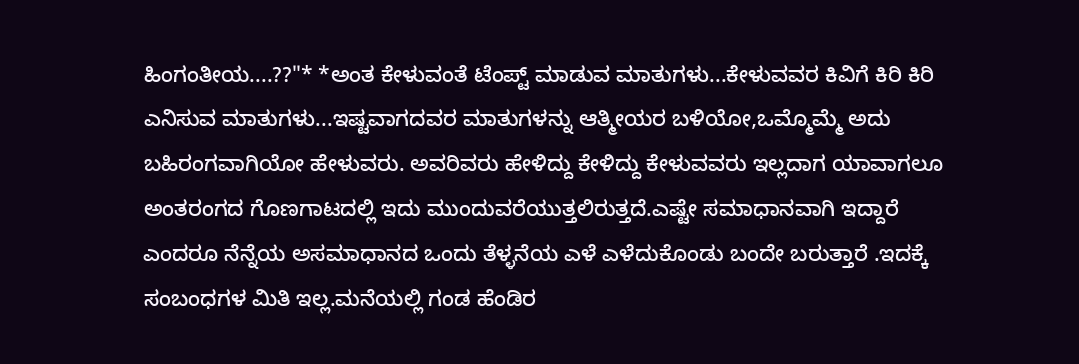ಹಿಂಗಂತೀಯ....??"* *ಅಂತ ಕೇಳುವಂತೆ ಟೆಂಪ್ಟ್ ಮಾಡುವ ಮಾತುಗಳು...ಕೇಳುವವರ ಕಿವಿಗೆ ಕಿರಿ ಕಿರಿ ಎನಿಸುವ ಮಾತುಗಳು...ಇಷ್ಟವಾಗದವರ ಮಾತುಗಳನ್ನು ಆತ್ಮೀಯರ ಬಳಿಯೋ,ಒಮ್ಮೊಮ್ಮೆ ಅದು ಬಹಿರಂಗವಾಗಿಯೋ ಹೇಳುವರು. ಅವರಿವರು ಹೇಳಿದ್ದು ಕೇಳಿದ್ದು ಕೇಳುವವರು ಇಲ್ಲದಾಗ ಯಾವಾಗಲೂ ಅಂತರಂಗದ ಗೊಣಗಾಟದಲ್ಲಿ ಇದು ಮುಂದುವರೆಯುತ್ತಲಿರುತ್ತದೆ.ಎಷ್ಟೇ ಸಮಾಧಾನವಾಗಿ ಇದ್ದಾರೆ ಎಂದರೂ ನೆನ್ನೆಯ ಅಸಮಾಧಾನದ ಒಂದು ತೆಳ್ಳನೆಯ ಎಳೆ ಎಳೆದುಕೊಂಡು ಬಂದೇ ಬರುತ್ತಾರೆ .ಇದಕ್ಕೆ ಸಂಬಂಧಗಳ ಮಿತಿ ಇಲ್ಲ.ಮನೆಯಲ್ಲಿ ಗಂಡ ಹೆಂಡಿರ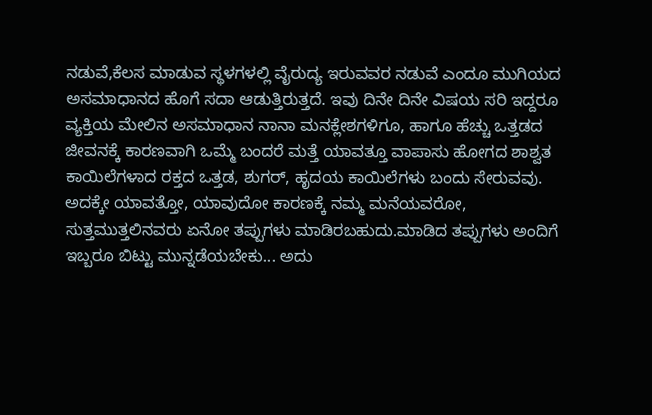ನಡುವೆ,ಕೆಲಸ ಮಾಡುವ ಸ್ಥಳಗಳಲ್ಲಿ ವೈರುದ್ಯ ಇರುವವರ ನಡುವೆ ಎಂದೂ ಮುಗಿಯದ ಅಸಮಾಧಾನದ ಹೊಗೆ ಸದಾ ಆಡುತ್ತಿರುತ್ತದೆ. ಇವು ದಿನೇ ದಿನೇ ವಿಷಯ ಸರಿ ಇದ್ದರೂ ವ್ಯಕ್ತಿಯ ಮೇಲಿನ ಅಸಮಾಧಾನ ನಾನಾ ಮನಕ್ಲೇಶಗಳಿಗೂ, ಹಾಗೂ ಹೆಚ್ಚು ಒತ್ತಡದ ಜೀವನಕ್ಕೆ ಕಾರಣವಾಗಿ ಒಮ್ಮೆ ಬಂದರೆ ಮತ್ತೆ ಯಾವತ್ತೂ ವಾಪಾಸು ಹೋಗದ ಶಾಶ್ವತ ಕಾಯಿಲೆಗಳಾದ ರಕ್ತದ ಒತ್ತಡ, ಶುಗರ್, ಹೃದಯ ಕಾಯಿಲೆಗಳು ಬಂದು ಸೇರುವವು. ಅದಕ್ಕೇ ಯಾವತ್ತೋ, ಯಾವುದೋ ಕಾರಣಕ್ಕೆ ನಮ್ಮ ಮನೆಯವರೋ, ಸುತ್ತಮುತ್ತಲಿನವರು ಏನೋ ತಪ್ಪುಗಳು ಮಾಡಿರಬಹುದು.ಮಾಡಿದ ತಪ್ಪುಗಳು ಅಂದಿಗೆ ಇಬ್ಬರೂ ಬಿಟ್ಟು ಮುನ್ನಡೆಯಬೇಕು... ಅದು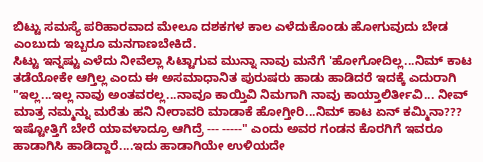ಬಿಟ್ಟು ಸಮಸ್ಯೆ ಪರಿಹಾರವಾದ ಮೇಲೂ ದಶಕಗಳ ಕಾಲ ಎಳೆದುಕೊಂಡು ಹೋಗುವುದು ಬೇಡ ಎಂಬುದು ಇಬ್ಬರೂ ಮನಗಾಣಬೇಕಿದೆ.
ಸಿಟ್ಟು ಇನ್ನಷ್ಟು ಎಳೆದು ನೀವೆಲ್ಲಾ ಸಿಟ್ಟಾಗುವ ಮುನ್ನಾ ನಾವು ಮನೆಗೆ 'ಹೋಗೋದಿಲ್ಲ...ನಿಮ್ ಕಾಟ ತಡೆಯೋಕೇ ಆಗ್ತಿಲ್ಲ ಎಂದು ಈ ಅಸಮಾಧಾನಿತ ಪುರುಷರು ಹಾಡು ಹಾಡಿದರೆ ಇದಕ್ಕೆ ಎದುರಾಗಿ "ಇಲ್ಲ...ಇಲ್ಲ ನಾವು ಅಂತವರಲ್ಲ...ನಾವೂ ಕಾಯ್ತಿವಿ ನಿಮಗಾಗಿ ನಾವು ಕಾಯ್ತಾಲಿರ್ತೀವಿ... ನೀವ್ ಮಾತ್ರ ನಮ್ಮನ್ನು ಮರೆತು ಹನಿ ನೀರಾವರಿ ಮಾಡಾಕೆ ಹೋಗ್ತೀರಿ...ನಿಮ್ ಕಾಟ ಏನ್ ಕಮ್ಮಿನಾ??? ಇಷ್ಟೋತ್ತಿಗೆ ಬೇರೆ ಯಾವಳಾದ್ರೂ ಆಗಿದ್ರೆ --- -----" ಎಂದು ಅವರ ಗಂಡನ ಕೊರಗಿಗೆ ಇವರೂ ಹಾಡಾಗಿಸಿ ಹಾಡಿದ್ದಾರೆ....ಇದು ಹಾಡಾಗಿಯೇ ಉಳಿಯದೇ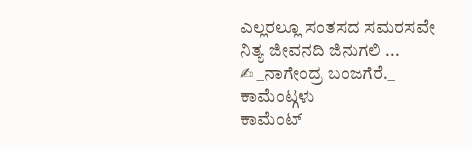ಎಲ್ಲರಲ್ಲೂ ಸಂತಸದ ಸಮರಸವೇ ನಿತ್ಯ ಜೀವನದಿ ಜಿನುಗಲಿ ...
✍ _ನಾಗೇಂದ್ರ ಬಂಜಗೆರೆ._
ಕಾಮೆಂಟ್ಗಳು
ಕಾಮೆಂಟ್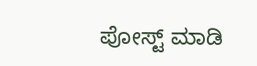ಪೋಸ್ಟ್ ಮಾಡಿ